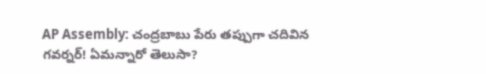AP Assembly: చంద్రబాబు పేరు తప్పుగా చదివిన గవర్నర్! ఏమన్నారో తెలుసా?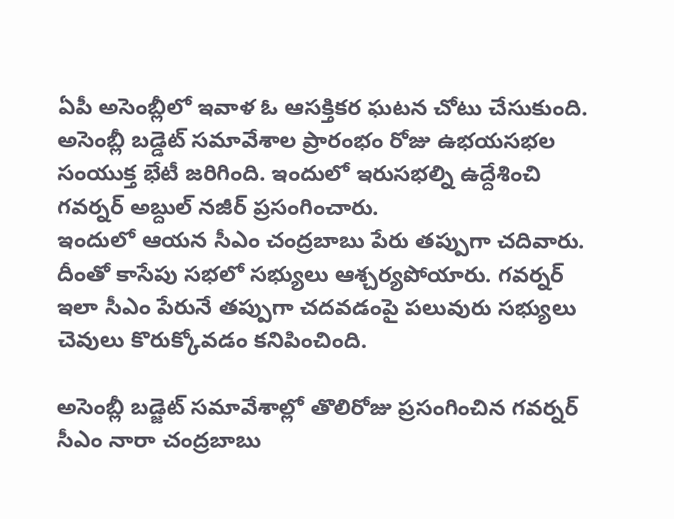ఏపీ అసెంబ్లీలో ఇవాళ ఓ ఆసక్తికర ఘటన చోటు చేసుకుంది. అసెంబ్లీ బడ్డెట్ సమావేశాల ప్రారంభం రోజు ఉభయసభల సంయుక్త భేటీ జరిగింది. ఇందులో ఇరుసభల్ని ఉద్దేశించి గవర్నర్ అబ్దుల్ నజీర్ ప్రసంగించారు.
ఇందులో ఆయన సీఎం చంద్రబాబు పేరు తప్పుగా చదివారు. దీంతో కాసేపు సభలో సభ్యులు ఆశ్చర్యపోయారు. గవర్నర్ ఇలా సీఎం పేరునే తప్పుగా చదవడంపై పలువురు సభ్యులు చెవులు కొరుక్కోవడం కనిపించింది.

అసెంబ్లీ బడ్జెట్ సమావేశాల్లో తొలిరోజు ప్రసంగించిన గవర్నర్ సీఎం నారా చంద్రబాబు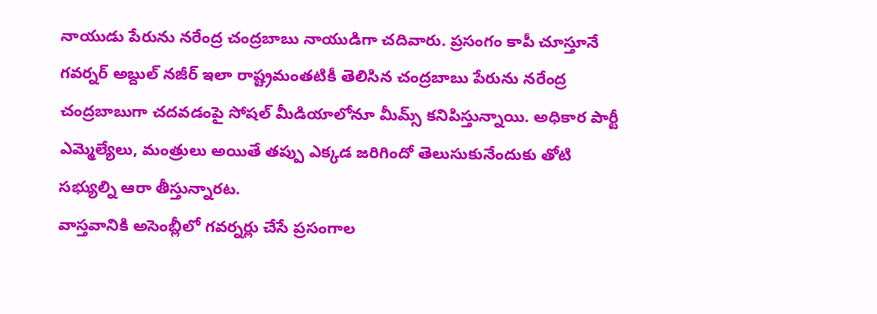నాయుడు పేరును నరేంద్ర చంద్రబాబు నాయుడిగా చదివారు. ప్రసంగం కాపీ చూస్తూనే గవర్నర్ అబ్దుల్ నజీర్ ఇలా రాష్ట్రమంతటికీ తెలిసిన చంద్రబాబు పేరును నరేంద్ర చంద్రబాబుగా చదవడంపై సోషల్ మీడియాలోనూ మీమ్స్ కనిపిస్తున్నాయి. అధికార పార్టీ ఎమ్మెల్యేలు, మంత్రులు అయితే తప్పు ఎక్కడ జరిగిందో తెలుసుకునేందుకు తోటి సభ్యుల్ని ఆరా తీస్తున్నారట.
వాస్తవానికి అసెంబ్లీలో గవర్నర్లు చేసే ప్రసంగాల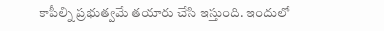కాపీల్ని ప్రభుత్వమే తయారు చేసి ఇస్తుంది. ఇందులో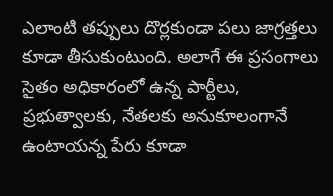ఎలాంటి తప్పులు దొర్లకుండా పలు జాగ్రత్తలు కూడా తీసుకుంటుంది. అలాగే ఈ ప్రసంగాలు సైతం అధికారంలో ఉన్న పార్టీలు, ప్రభుత్వాలకు, నేతలకు అనుకూలంగానే ఉంటాయన్న పేరు కూడా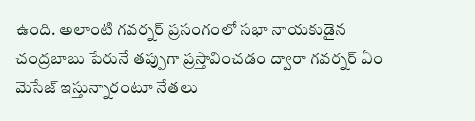ఉంది. అలాంటి గవర్నర్ ప్రసంగంలో సభా నాయకుడైన చంద్రబాబు పేరునే తప్పుగా ప్రస్తావించడం ద్వారా గవర్నర్ ఏం మెసేజ్ ఇస్తున్నారంటూ నేతలు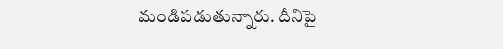మండిపడుతున్నారు. దీనిపై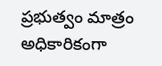ప్రభుత్వం మాత్రం అధికారికంగా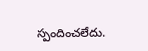స్పందించలేదు.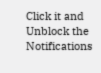Click it and Unblock the Notifications